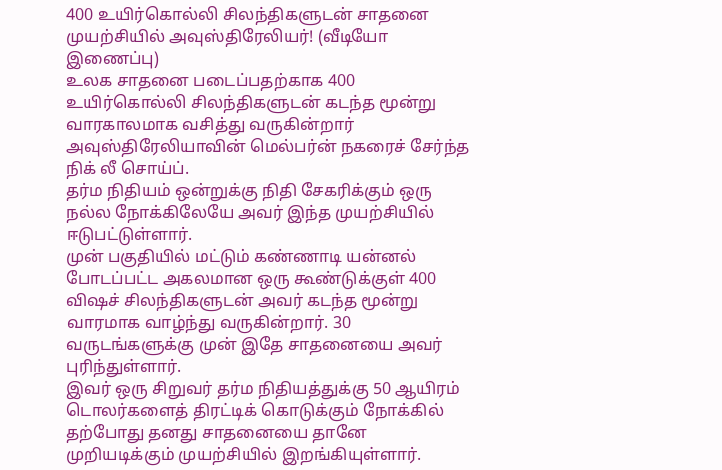400 உயிர்கொல்லி சிலந்திகளுடன் சாதனை முயற்சியில் அவுஸ்திரேலியர்! (வீடியோ இணைப்பு)
உலக சாதனை படைப்பதற்காக 400 உயிர்கொல்லி சிலந்திகளுடன் கடந்த மூன்று வாரகாலமாக வசித்து வருகின்றார் அவுஸ்திரேலியாவின் மெல்பர்ன் நகரைச் சேர்ந்த நிக் லீ சொய்ப்.
தர்ம நிதியம் ஒன்றுக்கு நிதி சேகரிக்கும் ஒரு நல்ல நோக்கிலேயே அவர் இந்த முயற்சியில் ஈடுபட்டுள்ளார்.
முன் பகுதியில் மட்டும் கண்ணாடி யன்னல் போடப்பட்ட அகலமான ஒரு கூண்டுக்குள் 400 விஷச் சிலந்திகளுடன் அவர் கடந்த மூன்று வாரமாக வாழ்ந்து வருகின்றார். 30 வருடங்களுக்கு முன் இதே சாதனையை அவர் புரிந்துள்ளார்.
இவர் ஒரு சிறுவர் தர்ம நிதியத்துக்கு 50 ஆயிரம் டொலர்களைத் திரட்டிக் கொடுக்கும் நோக்கில் தற்போது தனது சாதனையை தானே முறியடிக்கும் முயற்சியில் இறங்கியுள்ளார்.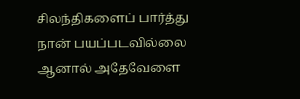சிலந்திகளைப் பார்த்து நான் பயப்படவில்லை ஆனால் அதேவேளை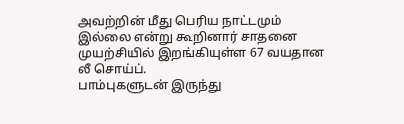அவற்றின் மீது பெரிய நாட்டமும் இல்லை என்று கூறினார் சாதனை முயற்சியில் இறங்கியுள்ள 67 வயதான லீ சொய்ப்.
பாம்புகளுடன் இருந்து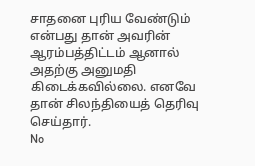சாதனை புரிய வேண்டும் என்பது தான் அவரின் ஆரம்பத்திட்டம் ஆனால் அதற்கு அனுமதி கிடைக்கவில்லை. எனவே தான் சிலந்தியைத் தெரிவு செய்தார்.
No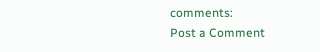comments:
Post a Comment